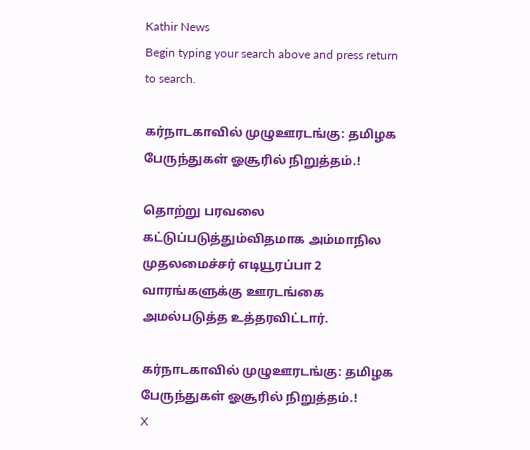Kathir News
Begin typing your search above and press return to search.

கர்நாடகாவில் முழுஊரடங்கு: தமிழக பேருந்துகள் ஓசூரில் நிறுத்தம்.!

தொற்று பரவலை கட்டுப்படுத்தும்விதமாக அம்மாநில முதலமைச்சர் எடியூரப்பா 2 வாரங்களுக்கு ஊரடங்கை அமல்படுத்த உத்தரவிட்டார்.

கர்நாடகாவில் முழுஊரடங்கு: தமிழக பேருந்துகள் ஓசூரில் நிறுத்தம்.!
X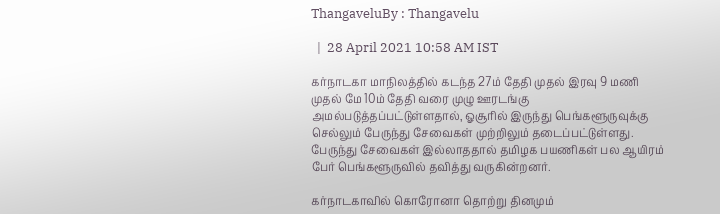ThangaveluBy : Thangavelu

  |  28 April 2021 10:58 AM IST

கர்நாடகா மாநிலத்தில் கடந்த 27ம் தேதி முதல் இரவு 9 மணி முதல் மே 10ம் தேதி வரை முழு ஊரடங்கு அமல்படுத்தப்பட்டுள்ளதால், ஓசூரில் இருந்து பெங்களூருவுக்கு செல்லும் பேருந்து சேவைகள் முற்றிலும் தடைப்பட்டுள்ளது. பேருந்து சேவைகள் இல்லாததால் தமிழக பயணிகள் பல ஆயிரம் பேர் பெங்களூருவில் தவித்து வருகின்றனர்.

கர்நாடகாவில் கொரோனா தொற்று தினமும்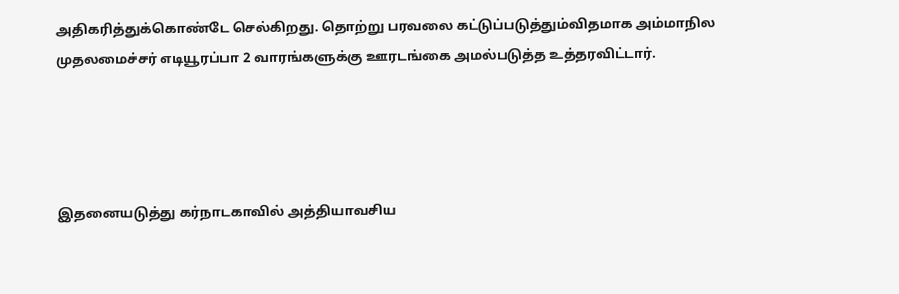அதிகரித்துக்கொண்டே செல்கிறது. தொற்று பரவலை கட்டுப்படுத்தும்விதமாக அம்மாநில முதலமைச்சர் எடியூரப்பா 2 வாரங்களுக்கு ஊரடங்கை அமல்படுத்த உத்தரவிட்டார்.




இதனையடுத்து கர்நாடகாவில் அத்தியாவசிய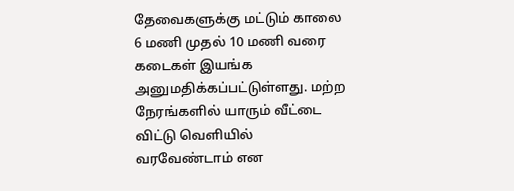தேவைகளுக்கு மட்டும் காலை 6 மணி முதல் 10 மணி வரை கடைகள் இயங்க அனுமதிக்கப்பட்டுள்ளது. மற்ற நேரங்களில் யாரும் வீட்டை விட்டு வெளியில் வரவேண்டாம் என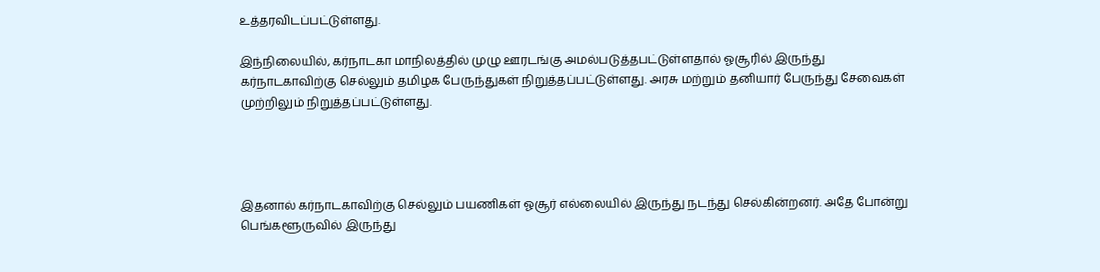உத்தரவிடப்பட்டுள்ளது.

இந்நிலையில், கர்நாடகா மாநிலத்தில் முழு ஊரடங்கு அமல்படுத்தபட்டுள்ளதால் ஓசூரில் இருந்து கர்நாடகாவிற்கு செல்லும் தமிழக பேருந்துகள் நிறுத்தப்பட்டுள்ளது. அரசு மற்றும் தனியார் பேருந்து சேவைகள் முற்றிலும் நிறுத்தப்பட்டுள்ளது.




இதனால் கர்நாடகாவிற்கு செல்லும் பயணிகள் ஓசூர் எல்லையில் இருந்து நடந்து செல்கின்றனர். அதே போன்று பெங்களூருவில் இருந்து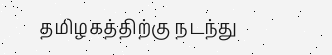தமிழகத்திற்கு நடந்து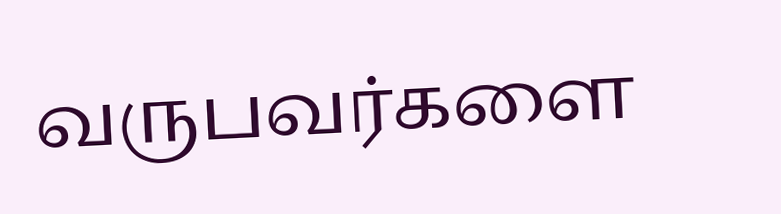வருபவர்களை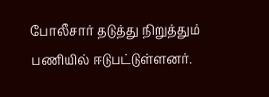போலீசார் தடுத்து நிறுத்தும் பணியில் ஈடுபட்டுள்ளனர்.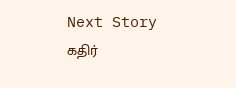Next Story
கதிர்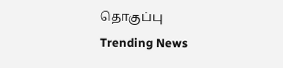தொகுப்பு
Trending News